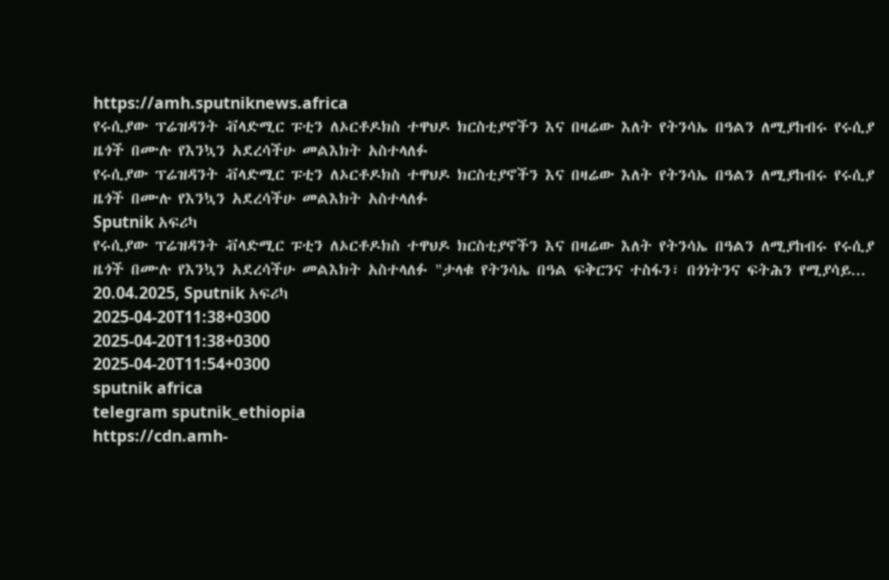https://amh.sputniknews.africa
የሩሲያው ፕሬዝዳንት ቭላድሚር ፑቲን ለኦርቶዶክስ ተዋህዶ ክርስቲያኖችን እና በዛሬው እለት የትንሳኤ በዓልን ለሚያከብሩ የሩሲያ ዜጎች በሙሉ የእንኳን አደረሳችሁ መልእክት አስተላለፉ
የሩሲያው ፕሬዝዳንት ቭላድሚር ፑቲን ለኦርቶዶክስ ተዋህዶ ክርስቲያኖችን እና በዛሬው እለት የትንሳኤ በዓልን ለሚያከብሩ የሩሲያ ዜጎች በሙሉ የእንኳን አደረሳችሁ መልእክት አስተላለፉ
Sputnik አፍሪካ
የሩሲያው ፕሬዝዳንት ቭላድሚር ፑቲን ለኦርቶዶክስ ተዋህዶ ክርስቲያኖችን እና በዛሬው እለት የትንሳኤ በዓልን ለሚያከብሩ የሩሲያ ዜጎች በሙሉ የእንኳን አደረሳችሁ መልእክት አስተላለፉ "ታላቁ የትንሳኤ በዓል ፍቅርንና ተስፋን፣ በጎነትንና ፍትሕን የሚያሳይ... 20.04.2025, Sputnik አፍሪካ
2025-04-20T11:38+0300
2025-04-20T11:38+0300
2025-04-20T11:54+0300
sputnik africa
telegram sputnik_ethiopia
https://cdn.amh-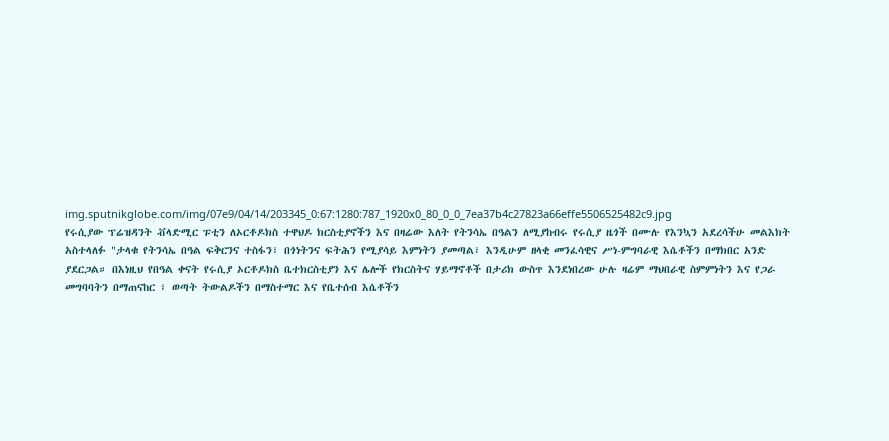img.sputnikglobe.com/img/07e9/04/14/203345_0:67:1280:787_1920x0_80_0_0_7ea37b4c27823a66effe5506525482c9.jpg
የሩሲያው ፕሬዝዳንት ቭላድሚር ፑቲን ለኦርቶዶክስ ተዋህዶ ክርስቲያኖችን እና በዛሬው እለት የትንሳኤ በዓልን ለሚያከብሩ የሩሲያ ዜጎች በሙሉ የእንኳን አደረሳችሁ መልእክት አስተላለፉ "ታላቁ የትንሳኤ በዓል ፍቅርንና ተስፋን፣ በጎነትንና ፍትሕን የሚያሳይ እምነትን ያመጣል፣ እንዲሁም ዘላቂ መንፈሳዊና ሥነ-ምግባራዊ እሴቶችን በማክበር አንድ ያደርጋል። በእነዚህ የበዓል ቀናት የሩሲያ ኦርቶዶክስ ቤተክርስቲያን እና ሌሎች የክርስትና ሃይማኖቶች በታሪክ ውስጥ እንደነበረው ሁሉ ዛሬም ማህበራዊ ስምምነትን እና የጋራ መግባባትን በማጠናከር ፣ ወጣት ትውልዶችን በማስተማር እና የቤተሰብ እሴቶችን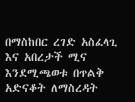በማስከበር ረገድ አስፈላጊ እና አበረታች ሚና እንደሚጫወቱ በጥልቅ አድናቆት ለማስረዳት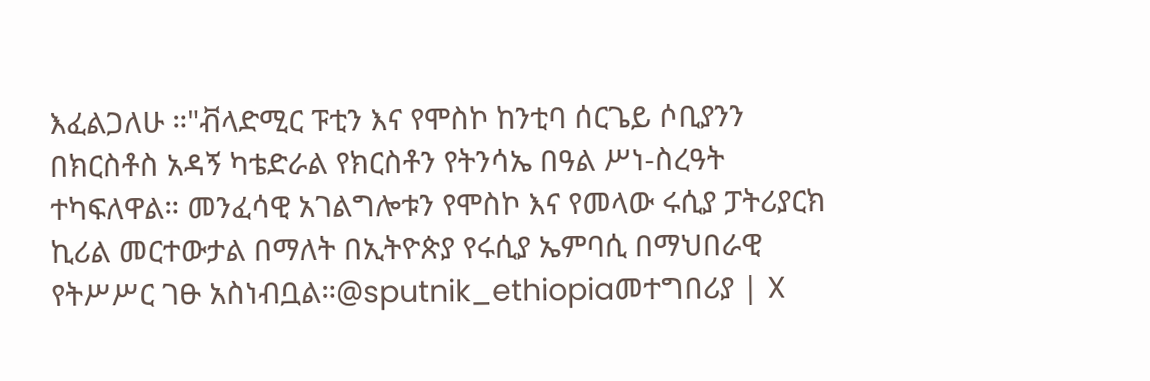እፈልጋለሁ ።"ቭላድሚር ፑቲን እና የሞስኮ ከንቲባ ሰርጌይ ሶቢያንን በክርስቶስ አዳኝ ካቴድራል የክርስቶን የትንሳኤ በዓል ሥነ-ስረዓት ተካፍለዋል። መንፈሳዊ አገልግሎቱን የሞስኮ እና የመላው ሩሲያ ፓትሪያርክ ኪሪል መርተውታል በማለት በኢትዮጵያ የሩሲያ ኤምባሲ በማህበራዊ የትሥሥር ገፁ አስነብቧል።@sputnik_ethiopiaመተግበሪያ | X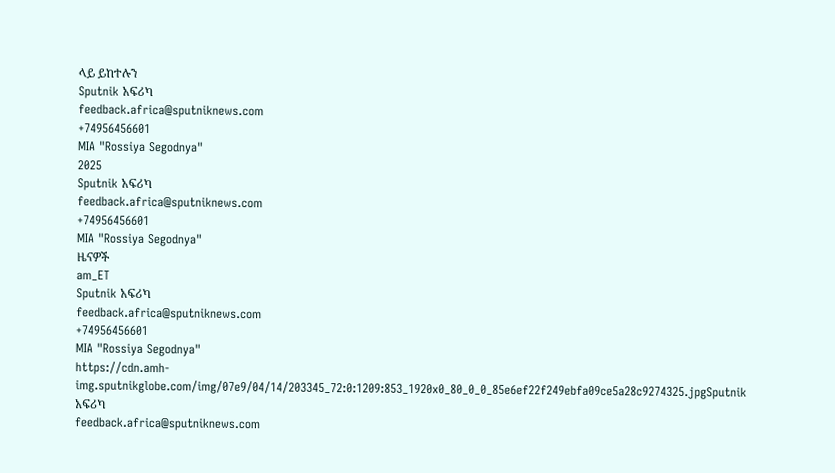ላይ ይከተሉን
Sputnik አፍሪካ
feedback.africa@sputniknews.com
+74956456601
MIA "Rossiya Segodnya"
2025
Sputnik አፍሪካ
feedback.africa@sputniknews.com
+74956456601
MIA "Rossiya Segodnya"
ዜናዎች
am_ET
Sputnik አፍሪካ
feedback.africa@sputniknews.com
+74956456601
MIA "Rossiya Segodnya"
https://cdn.amh-img.sputnikglobe.com/img/07e9/04/14/203345_72:0:1209:853_1920x0_80_0_0_85e6ef22f249ebfa09ce5a28c9274325.jpgSputnik አፍሪካ
feedback.africa@sputniknews.com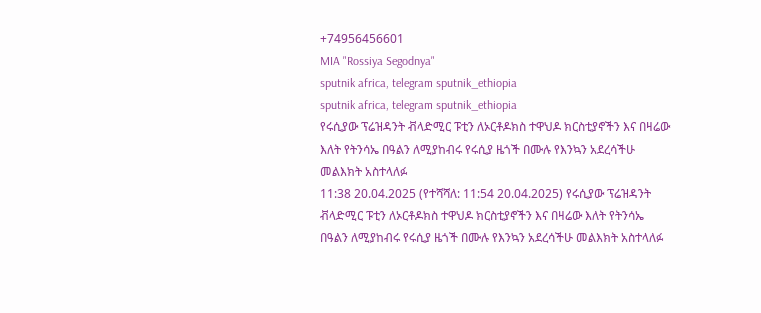+74956456601
MIA "Rossiya Segodnya"
sputnik africa, telegram sputnik_ethiopia
sputnik africa, telegram sputnik_ethiopia
የሩሲያው ፕሬዝዳንት ቭላድሚር ፑቲን ለኦርቶዶክስ ተዋህዶ ክርስቲያኖችን እና በዛሬው እለት የትንሳኤ በዓልን ለሚያከብሩ የሩሲያ ዜጎች በሙሉ የእንኳን አደረሳችሁ መልእክት አስተላለፉ
11:38 20.04.2025 (የተሻሻለ: 11:54 20.04.2025) የሩሲያው ፕሬዝዳንት ቭላድሚር ፑቲን ለኦርቶዶክስ ተዋህዶ ክርስቲያኖችን እና በዛሬው እለት የትንሳኤ በዓልን ለሚያከብሩ የሩሲያ ዜጎች በሙሉ የእንኳን አደረሳችሁ መልእክት አስተላለፉ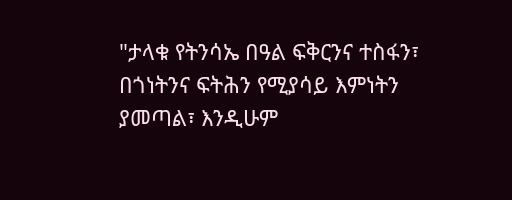"ታላቁ የትንሳኤ በዓል ፍቅርንና ተስፋን፣ በጎነትንና ፍትሕን የሚያሳይ እምነትን ያመጣል፣ እንዲሁም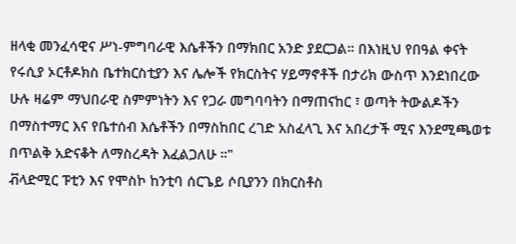ዘላቂ መንፈሳዊና ሥነ-ምግባራዊ እሴቶችን በማክበር አንድ ያደርጋል። በእነዚህ የበዓል ቀናት የሩሲያ ኦርቶዶክስ ቤተክርስቲያን እና ሌሎች የክርስትና ሃይማኖቶች በታሪክ ውስጥ እንደነበረው ሁሉ ዛሬም ማህበራዊ ስምምነትን እና የጋራ መግባባትን በማጠናከር ፣ ወጣት ትውልዶችን በማስተማር እና የቤተሰብ እሴቶችን በማስከበር ረገድ አስፈላጊ እና አበረታች ሚና እንደሚጫወቱ በጥልቅ አድናቆት ለማስረዳት እፈልጋለሁ ።"
ቭላድሚር ፑቲን እና የሞስኮ ከንቲባ ሰርጌይ ሶቢያንን በክርስቶስ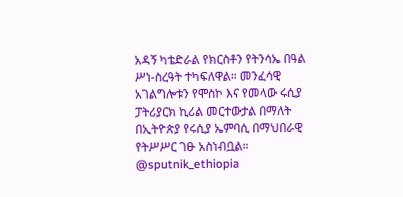አዳኝ ካቴድራል የክርስቶን የትንሳኤ በዓል ሥነ-ስረዓት ተካፍለዋል። መንፈሳዊ አገልግሎቱን የሞስኮ እና የመላው ሩሲያ ፓትሪያርክ ኪሪል መርተውታል በማለት በኢትዮጵያ የሩሲያ ኤምባሲ በማህበራዊ የትሥሥር ገፁ አስነብቧል።
@sputnik_ethiopia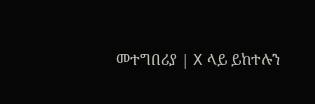መተግበሪያ | X ላይ ይከተሉን